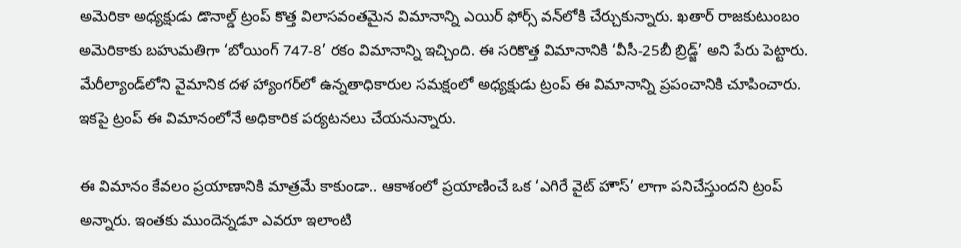అమెరికా అధ్యక్షుడు డొనాల్డ్ ట్రంప్ కొత్త విలాసవంతమైన విమానాన్ని ఎయిర్ ఫోర్స్ వన్‌లోకి చేర్చుకున్నారు. ఖతార్ రాజకుటుంబం అమెరికాకు బహుమతిగా ‘బోయింగ్ 747-8’ రకం విమానాన్ని ఇచ్చింది. ఈ సరికొత్త విమానానికి ‘వీసీ-25బీ బ్రిడ్జ్’ అని పేరు పెట్టారు. మేరీల్యాండ్‌లోని వైమానిక దళ హ్యాంగర్‌లో ఉన్నతాధికారుల సమక్షంలో అధ్యక్షుడు ట్రంప్ ఈ విమానాన్ని ప్రపంచానికి చూపించారు. ఇకపై ట్రంప్ ఈ విమానంలోనే అధికారిక పర్యటనలు చేయనున్నారు.

ఈ విమానం కేవలం ప్రయాణానికి మాత్రమే కాకుండా.. ఆకాశంలో ప్రయాణించే ఒక ‘ఎగిరే వైట్ హౌస్’ లాగా పనిచేస్తుందని ట్రంప్ అన్నారు. ఇంతకు ముందెన్నడూ ఎవరూ ఇలాంటి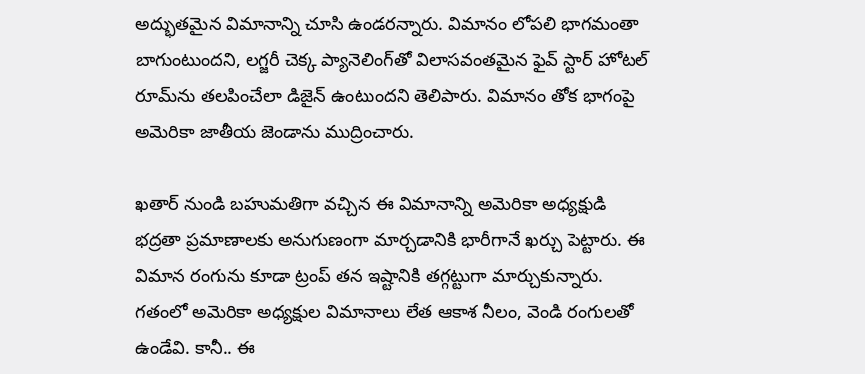అద్భుతమైన విమానాన్ని చూసి ఉండరన్నారు. విమానం లోపలి భాగమంతా బాగుంటుందని, లగ్జరీ చెక్క ప్యానెలింగ్‌తో విలాసవంతమైన ఫైవ్ స్టార్ హోటల్ రూమ్‌ను తలపించేలా డిజైన్ ఉంటుందని తెలిపారు. విమానం తోక భాగంపై అమెరికా జాతీయ జెండాను ముద్రించారు.

ఖతార్ నుండి బహుమతిగా వచ్చిన ఈ విమానాన్ని అమెరికా అధ్యక్షుడి భద్రతా ప్రమాణాలకు అనుగుణంగా మార్చడానికి భారీగానే ఖర్చు పెట్టారు. ఈ విమాన రంగును కూడా ట్రంప్ తన ఇష్టానికి తగ్గట్టుగా మార్చుకున్నారు. గతంలో అమెరికా అధ్యక్షుల విమానాలు లేత ఆకాశ నీలం, వెండి రంగులతో ఉండేవి. కానీ.. ఈ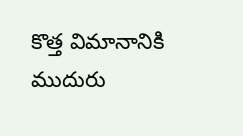కొత్త విమానానికి ముదురు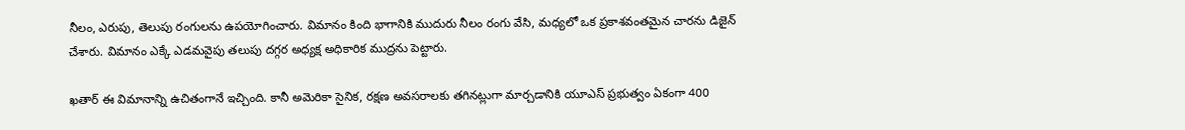నీలం, ఎరుపు, తెలుపు రంగులను ఉపయోగించారు. విమానం కింది భాగానికి ముదురు నీలం రంగు వేసి, మధ్యలో ఒక ప్రకాశవంతమైన చారను డిజైన్ చేశారు. విమానం ఎక్కే ఎడమవైపు తలుపు దగ్గర అధ్యక్ష అధికారిక ముద్రను పెట్టారు.

ఖతార్ ఈ విమానాన్ని ఉచితంగానే ఇచ్చింది. కానీ అమెరికా సైనిక, రక్షణ అవసరాలకు తగినట్లుగా మార్చడానికి యూఎస్ ప్రభుత్వం ఏకంగా 400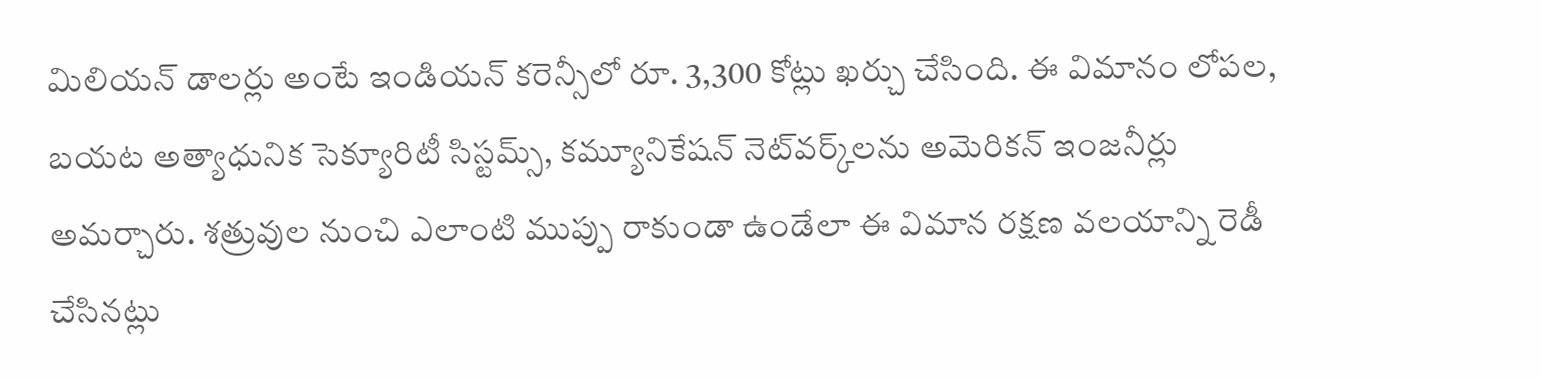మిలియన్ డాలర్లు అంటే ఇండియన్ కరెన్సీలో రూ. 3,300 కోట్లు ఖర్చు చేసింది. ఈ విమానం లోపల, బయట అత్యాధునిక సెక్యూరిటీ సిస్టమ్స్, కమ్యూనికేషన్ నెట్‌వర్క్‌లను అమెరికన్ ఇంజనీర్లు అమర్చారు. శత్రువుల నుంచి ఎలాంటి ముప్పు రాకుండా ఉండేలా ఈ విమాన రక్షణ వలయాన్ని రెడీ చేసినట్లు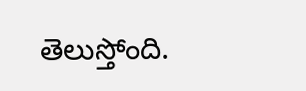తెలుస్తోంది.